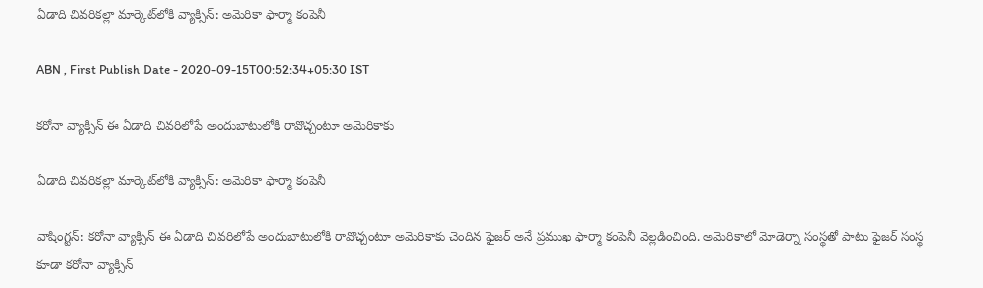ఏడాది చివరికల్లా మార్కెట్‌లోకి వ్యాక్సిన్: అమెరికా ఫార్మా కంపెనీ

ABN , First Publish Date - 2020-09-15T00:52:34+05:30 IST

కరోనా వ్యాక్సిన్‌ ఈ ఏడాది చివరిలోపే అందుబాటులోకి రావొచ్చంటూ అమెరికాకు

ఏడాది చివరికల్లా మార్కెట్‌లోకి వ్యాక్సిన్: అమెరికా ఫార్మా కంపెనీ

వాషింగ్టన్: కరోనా వ్యాక్సిన్‌ ఈ ఏడాది చివరిలోపే అందుబాటులోకి రావొచ్చంటూ అమెరికాకు చెందిన ఫైజర్ అనే ప్రముఖ ఫార్మా కంపెనీ వెల్లడించింది. అమెరికాలో మోడెర్నా సంస్థతో పాటు ఫైజర్ సంస్థ కూడా కరోనా వ్యాక్సిన్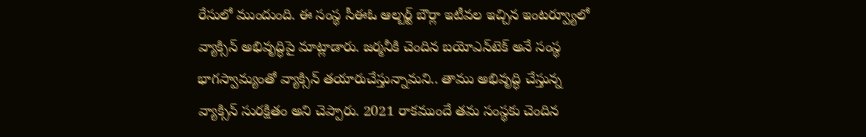రేసులో ముందుంది. ఈ సంస్థ సీఈఓ ఆల్బర్ట్ బౌర్లా ఇటీవల ఇచ్చిన ఇంటర్వ్యూలో వ్యాక్సిన్‌ అభివృద్ధిపై మాట్లాడారు. జర్మనీకి చెందిన బయోఎన్‌టెక్ అనే సంస్థ భాగస్వామ్యంతో వ్యాక్సిన్ తయారుచేస్తున్నామని.. తాము అభివృద్ధి చేస్తున్న వ్యాక్సిన్ సురక్షితం అని చెప్పారు. 2021 రాకముందే తమ సంస్థకు చెందిన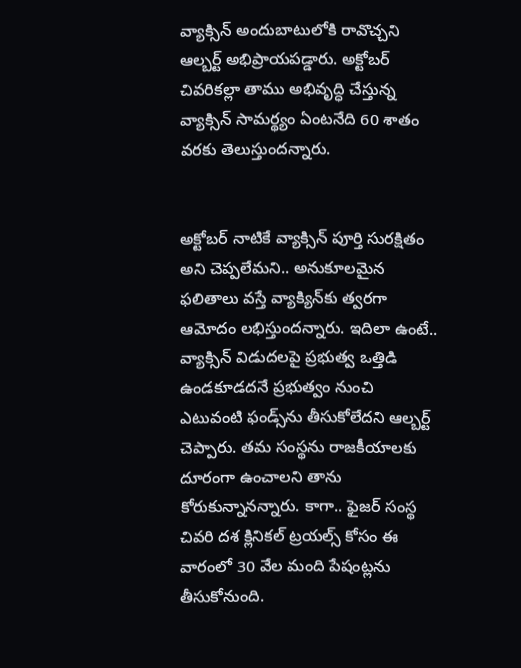వ్యాక్సిన్ అందుబాటులోకి రావొచ్చని ఆల్బర్ట్ అభిప్రాయపడ్డారు. అక్టోబర్ చివరికల్లా తాము అభివృద్ధి చేస్తున్న వ్యాక్సిన్ సామర్థ్యం ఏంటనేది 60 శాతం వరకు తెలుస్తుందన్నారు.


అక్టోబర్ నాటికే వ్యాక్సిన్ పూర్తి సురక్షితం అని చెప్పలేమని.. అనుకూలమైన ఫలితాలు వస్తే వ్యాక్యిన్‌కు త్వరగా ఆమోదం లభిస్తుందన్నారు. ఇదిలా ఉంటే.. వ్యాక్సిన్ విడుదలపై ప్రభుత్వ ఒత్తిడి ఉండకూడదనే ప్రభుత్వం నుంచి ఎటువంటి ఫండ్స్‌ను తీసుకోలేదని ఆల్బర్ట్ చెప్పారు. తమ సంస్థను రాజకీయాలకు దూరంగా ఉంచాలని తాను కోరుకున్నానన్నారు. కాగా.. ఫైజర్ సంస్థ చివరి దశ క్లినికల్ ట్రయల్స్ కోసం ఈ వారంలో 30 వేల మంది పేషంట్లను తీసుకోనుంది.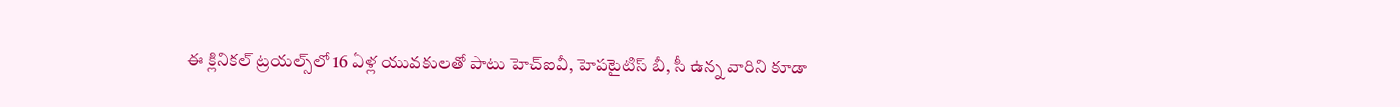ఈ క్లినికల్ ట్రయల్స్‌లో 16 ఏళ్ల యువకులతో పాటు హెచ్ఐవీ, హెపటైటిస్ బీ, సీ ఉన్న వారిని కూడా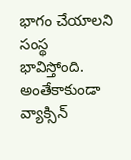భాగం చేయాలని సంస్థ భావిస్తోంది. అంతేకాకుండా వ్యాక్సిన్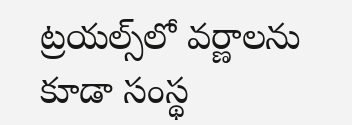ట్రయల్స్‌లో వర్ణాలను కూడా సంస్థ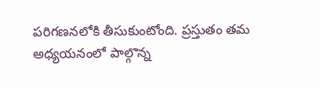పరిగణనలోకి తీసుకుంటోంది. ప్రస్తుతం తమ అధ్యయనంలో పాల్గొన్న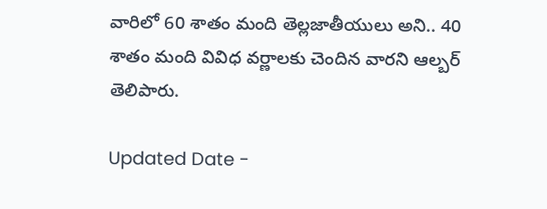వారిలో 60 శాతం మంది తెల్లజాతీయులు అని.. 40 శాతం మంది వివిధ వర్ణాలకు చెందిన వారని ఆల్బర్ తెలిపారు.

Updated Date -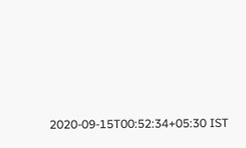2020-09-15T00:52:34+05:30 IST